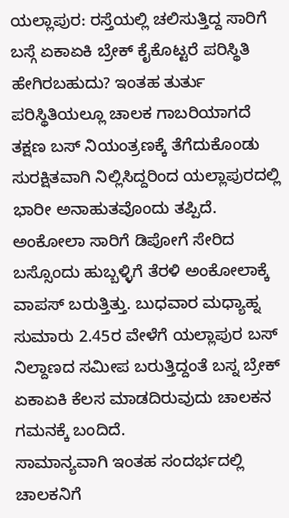ಯಲ್ಲಾಪುರ: ರಸ್ತೆಯಲ್ಲಿ ಚಲಿಸುತ್ತಿದ್ದ ಸಾರಿಗೆ ಬಸ್ಗೆ ಏಕಾಏಕಿ ಬ್ರೇಕ್ ಕೈಕೊಟ್ಟರೆ ಪರಿಸ್ಥಿತಿ ಹೇಗಿರಬಹುದು? ಇಂತಹ ತುರ್ತು ಪರಿಸ್ಥಿತಿಯಲ್ಲೂ ಚಾಲಕ ಗಾಬರಿಯಾಗದೆ ತಕ್ಷಣ ಬಸ್ ನಿಯಂತ್ರಣಕ್ಕೆ ತೆಗೆದುಕೊಂಡು ಸುರಕ್ಷಿತವಾಗಿ ನಿಲ್ಲಿಸಿದ್ದರಿಂದ ಯಲ್ಲಾಪುರದಲ್ಲಿ ಭಾರೀ ಅನಾಹುತವೊಂದು ತಪ್ಪಿದೆ.
ಅಂಕೋಲಾ ಸಾರಿಗೆ ಡಿಪೋಗೆ ಸೇರಿದ ಬಸ್ಸೊಂದು ಹುಬ್ಬಳ್ಳಿಗೆ ತೆರಳಿ ಅಂಕೋಲಾಕ್ಕೆ ವಾಪಸ್ ಬರುತ್ತಿತ್ತು. ಬುಧವಾರ ಮಧ್ಯಾಹ್ನ ಸುಮಾರು 2.45ರ ವೇಳೆಗೆ ಯಲ್ಲಾಪುರ ಬಸ್ ನಿಲ್ದಾಣದ ಸಮೀಪ ಬರುತ್ತಿದ್ದಂತೆ ಬಸ್ನ ಬ್ರೇಕ್ ಏಕಾಏಕಿ ಕೆಲಸ ಮಾಡದಿರುವುದು ಚಾಲಕನ ಗಮನಕ್ಕೆ ಬಂದಿದೆ.
ಸಾಮಾನ್ಯವಾಗಿ ಇಂತಹ ಸಂದರ್ಭದಲ್ಲಿ ಚಾಲಕನಿಗೆ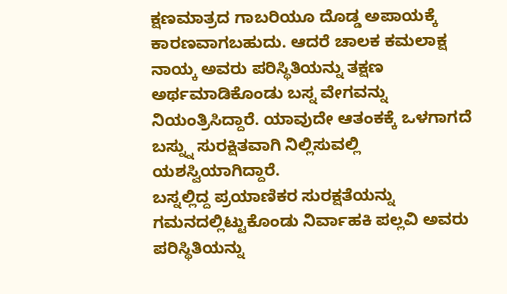ಕ್ಷಣಮಾತ್ರದ ಗಾಬರಿಯೂ ದೊಡ್ಡ ಅಪಾಯಕ್ಕೆ ಕಾರಣವಾಗಬಹುದು. ಆದರೆ ಚಾಲಕ ಕಮಲಾಕ್ಷ ನಾಯ್ಕ ಅವರು ಪರಿಸ್ಥಿತಿಯನ್ನು ತಕ್ಷಣ ಅರ್ಥಮಾಡಿಕೊಂಡು ಬಸ್ನ ವೇಗವನ್ನು ನಿಯಂತ್ರಿಸಿದ್ದಾರೆ. ಯಾವುದೇ ಆತಂಕಕ್ಕೆ ಒಳಗಾಗದೆ ಬಸ್ನ್ನು ಸುರಕ್ಷಿತವಾಗಿ ನಿಲ್ಲಿಸುವಲ್ಲಿ ಯಶಸ್ವಿಯಾಗಿದ್ದಾರೆ.
ಬಸ್ನಲ್ಲಿದ್ದ ಪ್ರಯಾಣಿಕರ ಸುರಕ್ಷತೆಯನ್ನು ಗಮನದಲ್ಲಿಟ್ಟುಕೊಂಡು ನಿರ್ವಾಹಕಿ ಪಲ್ಲವಿ ಅವರು ಪರಿಸ್ಥಿತಿಯನ್ನು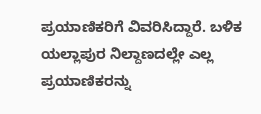ಪ್ರಯಾಣಿಕರಿಗೆ ವಿವರಿಸಿದ್ದಾರೆ. ಬಳಿಕ ಯಲ್ಲಾಪುರ ನಿಲ್ದಾಣದಲ್ಲೇ ಎಲ್ಲ ಪ್ರಯಾಣಿಕರನ್ನು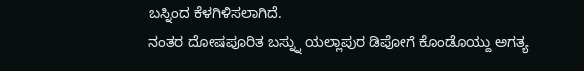ಬಸ್ನಿಂದ ಕೆಳಗಿಳಿಸಲಾಗಿದೆ.
ನಂತರ ದೋಷಪೂರಿತ ಬಸ್ನ್ನು ಯಲ್ಲಾಪುರ ಡಿಪೋಗೆ ಕೊಂಡೊಯ್ದು ಅಗತ್ಯ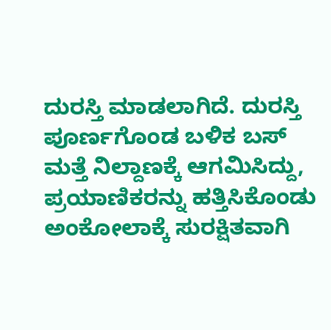ದುರಸ್ತಿ ಮಾಡಲಾಗಿದೆ. ದುರಸ್ತಿ ಪೂರ್ಣಗೊಂಡ ಬಳಿಕ ಬಸ್ ಮತ್ತೆ ನಿಲ್ದಾಣಕ್ಕೆ ಆಗಮಿಸಿದ್ದು, ಪ್ರಯಾಣಿಕರನ್ನು ಹತ್ತಿಸಿಕೊಂಡು ಅಂಕೋಲಾಕ್ಕೆ ಸುರಕ್ಷಿತವಾಗಿ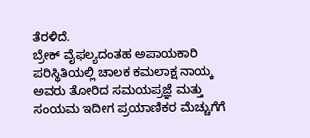ತೆರಳಿದೆ.
ಬ್ರೇಕ್ ವೈಫಲ್ಯದಂತಹ ಅಪಾಯಕಾರಿ ಪರಿಸ್ಥಿತಿಯಲ್ಲಿ ಚಾಲಕ ಕಮಲಾಕ್ಷ ನಾಯ್ಕ ಅವರು ತೋರಿದ ಸಮಯಪ್ರಜ್ಞೆ ಮತ್ತು ಸಂಯಮ ಇದೀಗ ಪ್ರಯಾಣಿಕರ ಮೆಚ್ಚುಗೆಗೆ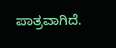ಪಾತ್ರವಾಗಿದೆ.